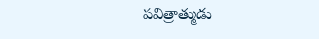పవిత్రాత్ముడు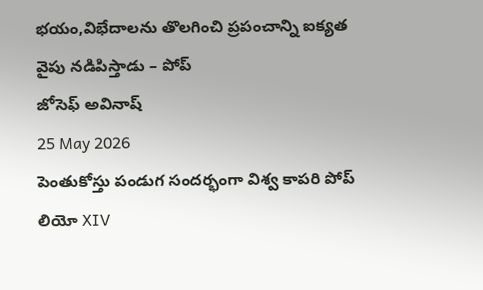భయం,విభేదాలను తొలగించి ప్రపంచాన్ని ఐక్యత వైపు నడిపిస్తాడు – పోప్
జోసెఫ్ అవినాష్
25 May 2026
పెంతుకోస్తు పండుగ సందర్భంగా విశ్వ కాపరి పోప్ లియో XIV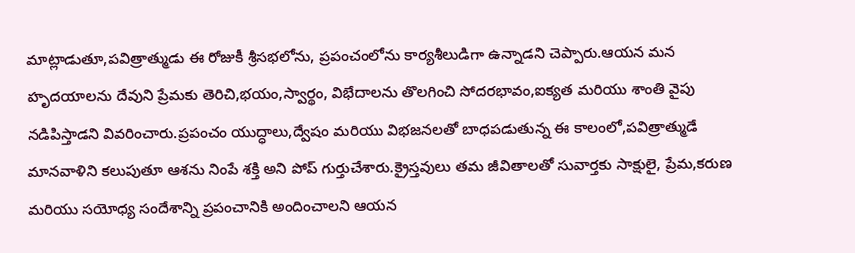మాట్లాడుతూ,పవిత్రాత్ముడు ఈ రోజుకీ శ్రీసభలోను, ప్రపంచంలోను కార్యశీలుడిగా ఉన్నాడని చెప్పారు.ఆయన మన హృదయాలను దేవుని ప్రేమకు తెరిచి,భయం,స్వార్థం, విభేదాలను తొలగించి సోదరభావం,ఐక్యత మరియు శాంతి వైపు నడిపిస్తాడని వివరించారు.ప్రపంచం యుద్ధాలు,ద్వేషం మరియు విభజనలతో బాధపడుతున్న ఈ కాలంలో,పవిత్రాత్ముడే మానవాళిని కలుపుతూ ఆశను నింపే శక్తి అని పోప్ గుర్తుచేశారు.క్రైస్తవులు తమ జీవితాలతో సువార్తకు సాక్షులై, ప్రేమ,కరుణ మరియు సయోధ్య సందేశాన్ని ప్రపంచానికి అందించాలని ఆయన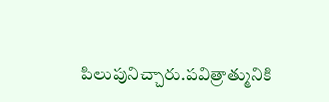పిలుపునిచ్చారు.పవిత్రాత్మునికి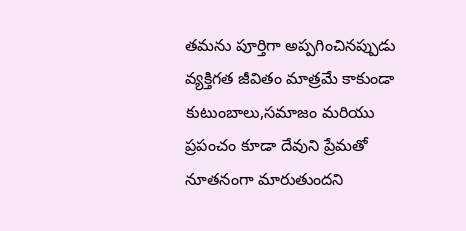తమను పూర్తిగా అప్పగించినప్పుడు వ్యక్తిగత జీవితం మాత్రమే కాకుండా కుటుంబాలు,సమాజం మరియు ప్రపంచం కూడా దేవుని ప్రేమతో నూతనంగా మారుతుందని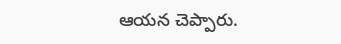ఆయన చెప్పారు.